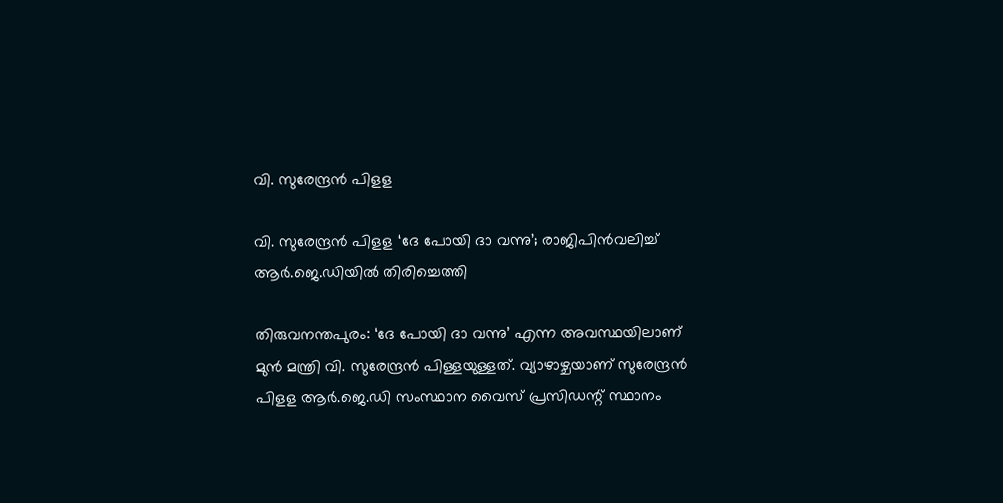വി. സുരേന്ദ്രൻ പിളള

വി. സുരേന്ദ്രൻ പിളള ‘ദേ പോയി ദാ വന്നു’; രാജിപിൻവലിച്ച് ആർ.ജെ.ഡിയിൽ തിരിച്ചെത്തി

തിരുവനന്തപുരം: ‘ദേ പോയി ദാ വന്നു’ എന്ന അവസ്ഥയിലാണ് മുൻ മന്ത്രി വി. സുരേന്ദ്രൻ പിള്ളയുള്ളത്. വ്യാഴാഴ്ചയാണ് സുരേന്ദ്രൻ പിളള ആര്‍.ജെ.ഡി സംസ്ഥാന വൈസ് പ്രസിഡന്റ് സ്ഥാനം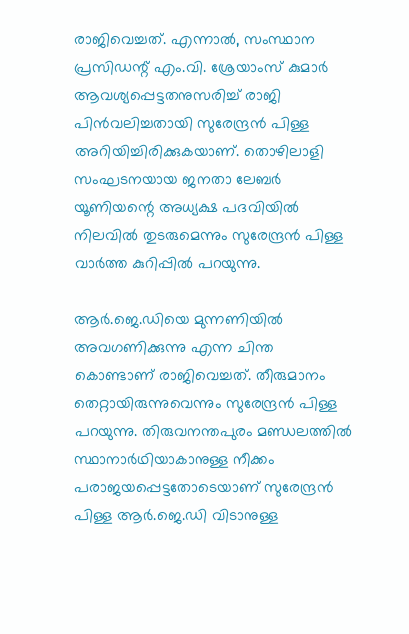രാജിവെച്ചത്. എന്നാൽ, സംസ്ഥാന പ്രസിഡന്റ് എം.വി. ശ്രേയാംസ് കുമാര്‍ ആവശ്യപ്പെട്ടതനുസരിച്ച് രാജി പിന്‍വലിച്ചതായി സുരേന്ദ്രൻ പിള്ള അറിയിച്ചിരിക്കുകയാണ്. തൊഴിലാളി സംഘടനയായ ജനതാ ലേബര്‍ യൂണിയന്റെ അധ്യക്ഷ പദവിയില്‍ നിലവില്‍ തുടരുമെന്നും സുരേന്ദ്രൻ പിള്ള വാര്‍ത്ത കുറിപ്പില്‍ പറയുന്നു.

ആർ.ജെ.ഡിയെ മുന്നണിയില്‍ അവഗണിക്കുന്നു എന്ന ചിന്ത കൊണ്ടാണ് രാജിവെച്ചത്. തീരുമാനം തെറ്റായിരുന്നുവെന്നും സുരേന്ദ്രന്‍ പിള്ള പറയുന്നു. തിരുവനന്തപുരം മണ്ഡലത്തില്‍ സ്ഥാനാര്‍ഥിയാകാനുള്ള നീക്കം പരാജയപ്പെട്ടതോടെയാണ് സുരേന്ദ്രന്‍ പിള്ള ആര്‍.ജെ.ഡി വിടാനുള്ള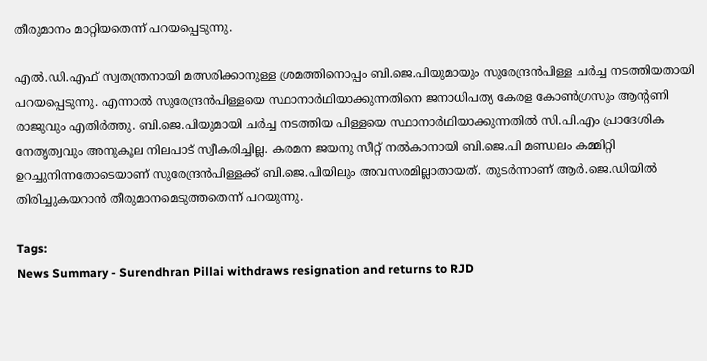തീരുമാനം മാറ്റിയതെന്ന് പറയപ്പെടുന്നു.

എല്‍.ഡി.എഫ് സ്വതന്ത്രനായി മത്സരിക്കാനുള്ള ശ്രമത്തിനൊപ്പം ബി.ജെ.പിയുമായും സുരേന്ദ്രന്‍പിള്ള ചര്‍ച്ച നടത്തിയതായി പറയപ്പെടുന്നു. എന്നാല്‍ സുരേന്ദ്രന്‍പിള്ളയെ സ്ഥാനാര്‍ഥിയാക്കുന്നതിനെ ജനാധിപത്യ കേരള കോണ്‍ഗ്രസും ആന്റണി രാജുവും എതിര്‍ത്തു. ബി.ജെ.പിയുമായി ചര്‍ച്ച നടത്തിയ പിള്ളയെ സ്ഥാനാര്‍ഥിയാക്കുന്നതില്‍ സി.പി.എം പ്രാദേശിക നേതൃത്വവും അനുകൂല നിലപാട് സ്വീകരിച്ചില്ല. കരമന ജയനു സീറ്റ് നല്‍കാനായി ബി.ജെ.പി മണ്ഡലം കമ്മിറ്റി ഉറച്ചുനിന്നതോടെയാണ് സുരേന്ദ്രന്‍പിള്ളക്ക് ബി.ജെ.പിയിലും അവസരമില്ലാതായത്. തുടർന്നാണ് ആർ.ജെ.ഡിയിൽ തിരിച്ചുകയറാൻ തീരുമാനമെടുത്തതെന്ന് പറയുന്നു.

Tags:
News Summary - Surendhran Pillai withdraws resignation and returns to RJD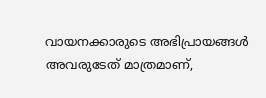വായനക്കാരുടെ അഭിപ്രായങ്ങള്‍ അവരുടേത് മാത്രമാണ്,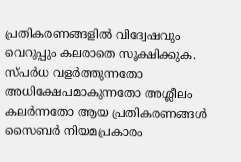പ്രതികരണങ്ങളിൽ വിദ്വേഷവും വെറുപ്പും കലരാതെ സൂക്ഷിക്കുക. സ്പർധ വളർത്തുന്നതോ അധിക്ഷേപമാകുന്നതോ അശ്ലീലം കലർന്നതോ ആയ പ്രതികരണങ്ങൾ സൈബർ നിയമപ്രകാരം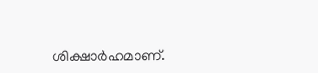ശിക്ഷാർഹമാണ്.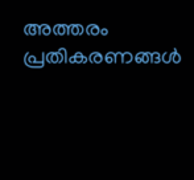അത്തരം പ്രതികരണങ്ങൾ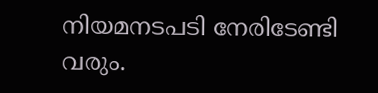നിയമനടപടി നേരിടേണ്ടി വരും.